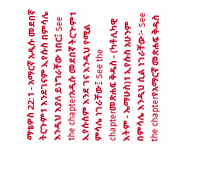ማቴዎስ 22:1 - አማርኛ አዲሱ መደበኛ ትርጉም1 እንደገናም ኢየሱስ በምሳሌ እንዲህ እያለ ይነግራቸው ነበር፤ See the chapterአዲሱ መደበኛ ትርጒም1 ኢየሱስም እንደ ገና እንዲህ የሚል ምሳሌ ነገራቸው፤ See the chapterመጽሐፍ ቅዱስ - (ካቶሊካዊ እትም - ኤማሁስ)1 ኢየሱስ አሁንም በምሳሌ እንዲህ ሲል ነገራቸው፦ See the chapterየአማርኛ መጽሐፍ ቅዱስ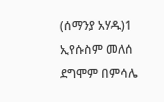(ሰማንያ አሃዱ)1 ኢየሱስም መለሰ ደግሞም በምሳሌ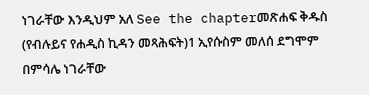ነገራቸው እንዲህም አለ See the chapterመጽሐፍ ቅዱስ (የብሉይና የሐዲስ ኪዳን መጻሕፍት)1 ኢየሱስም መለሰ ደግሞም በምሳሌ ነገራቸው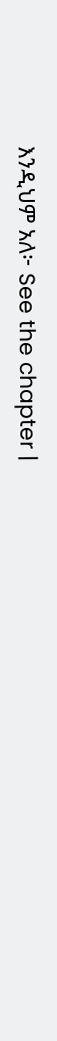እንዲህም አለ፦ See the chapter |